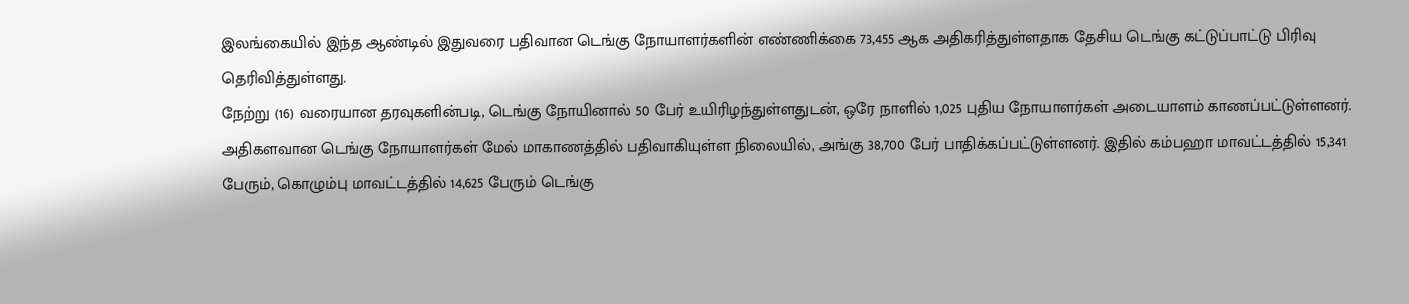இலங்கையில் இந்த ஆண்டில் இதுவரை பதிவான டெங்கு நோயாளர்களின் எண்ணிக்கை 73,455 ஆக அதிகரித்துள்ளதாக தேசிய டெங்கு கட்டுப்பாட்டு பிரிவு தெரிவித்துள்ளது.
நேற்று (16) வரையான தரவுகளின்படி, டெங்கு நோயினால் 50 பேர் உயிரிழந்துள்ளதுடன், ஒரே நாளில் 1,025 புதிய நோயாளர்கள் அடையாளம் காணப்பட்டுள்ளனர்.
அதிகளவான டெங்கு நோயாளர்கள் மேல் மாகாணத்தில் பதிவாகியுள்ள நிலையில், அங்கு 38,700 பேர் பாதிக்கப்பட்டுள்ளனர். இதில் கம்பஹா மாவட்டத்தில் 15,341 பேரும், கொழும்பு மாவட்டத்தில் 14,625 பேரும் டெங்கு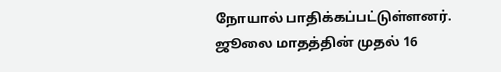நோயால் பாதிக்கப்பட்டுள்ளனர்.
ஜூலை மாதத்தின் முதல் 16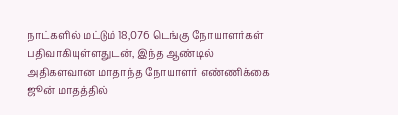நாட்களில் மட்டும் 18,076 டெங்கு நோயாளர்கள் பதிவாகியுள்ளதுடன், இந்த ஆண்டில் அதிகளவான மாதாந்த நோயாளர் எண்ணிக்கை ஜூன் மாதத்தில்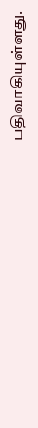பதிவாகியுள்ளது.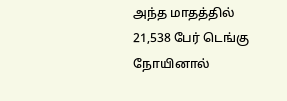அந்த மாதத்தில் 21,538 பேர் டெங்கு நோயினால்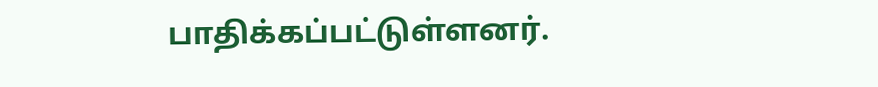பாதிக்கப்பட்டுள்ளனர்.